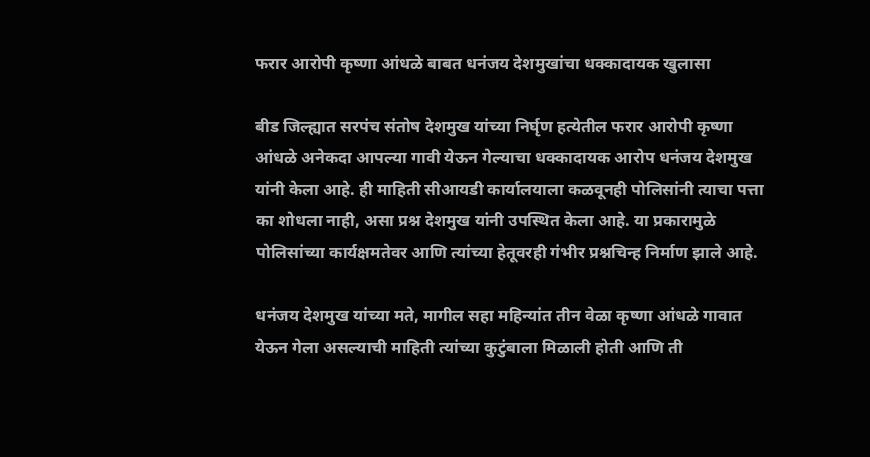फरार आरोपी कृष्णा आंधळे बाबत धनंजय देशमुखांचा धक्कादायक खुलासा

बीड जिल्ह्यात सरपंच संतोष देशमुख यांच्या निर्घृण हत्येतील फरार आरोपी कृष्णा आंधळे अनेकदा आपल्या गावी येऊन गेल्याचा धक्कादायक आरोप धनंजय देशमुख यांनी केला आहे. ही माहिती सीआयडी कार्यालयाला कळवूनही पोलिसांनी त्याचा पत्ता का शोधला नाही, असा प्रश्न देशमुख यांनी उपस्थित केला आहे. या प्रकारामुळे पोलिसांच्या कार्यक्षमतेवर आणि त्यांच्या हेतूवरही गंभीर प्रश्नचिन्ह निर्माण झाले आहे.

धनंजय देशमुख यांच्या मते, मागील सहा महिन्यांत तीन वेळा कृष्णा आंधळे गावात येऊन गेला असल्याची माहिती त्यांच्या कुटुंबाला मिळाली होती आणि ती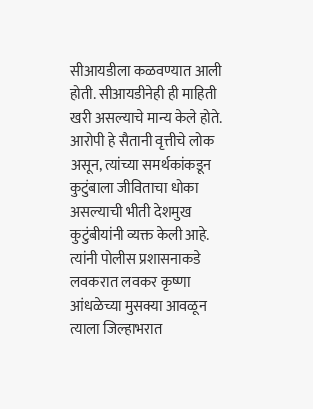सीआयडीला कळवण्यात आली होती. सीआयडीनेही ही माहिती खरी असल्याचे मान्य केले होते. आरोपी हे सैतानी वृत्तीचे लोक असून, त्यांच्या समर्थकांकडून कुटुंबाला जीविताचा धोका असल्याची भीती देशमुख कुटुंबीयांनी व्यक्त केली आहे. त्यांनी पोलीस प्रशासनाकडे लवकरात लवकर कृष्णा आंधळेच्या मुसक्या आवळून त्याला जिल्हाभरात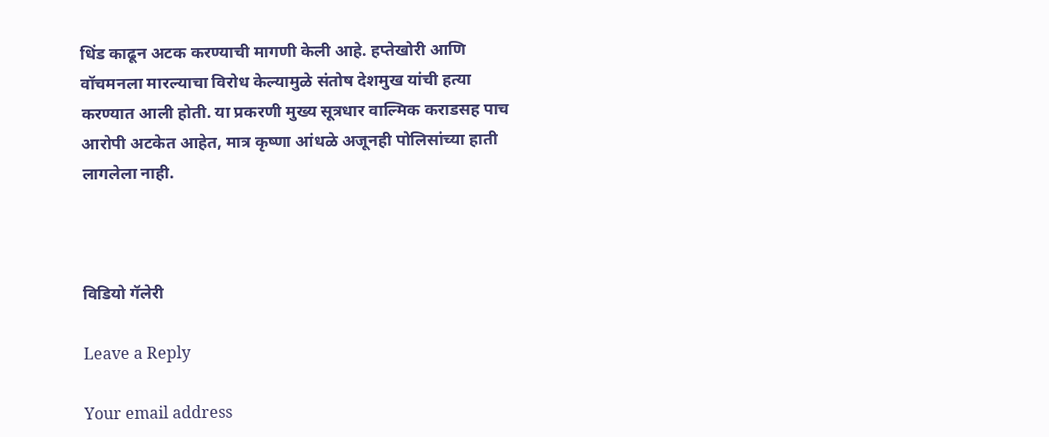धिंड काढून अटक करण्याची मागणी केली आहे. हप्तेखोरी आणि वॉचमनला मारल्याचा विरोध केल्यामुळे संतोष देशमुख यांची हत्या करण्यात आली होती. या प्रकरणी मुख्य सूत्रधार वाल्मिक कराडसह पाच आरोपी अटकेत आहेत, मात्र कृष्णा आंधळे अजूनही पोलिसांच्या हाती लागलेला नाही.



विडियो गॅलेरी

Leave a Reply

Your email address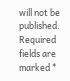will not be published. Required fields are marked *